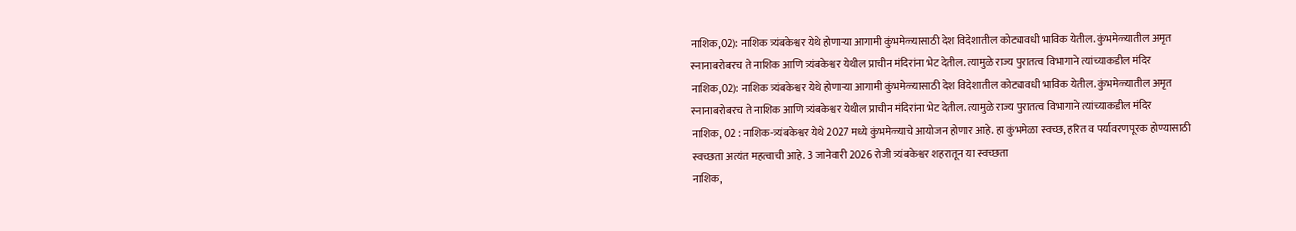नाशिक,02): नाशिक त्र्यंबकेश्वर येथे होणाऱ्या आगामी कुंभमेळ्यासाठी देश विदेशातील कोट्यावधी भाविक येतील. कुंभमेळ्यातील अमृत स्नानाबरोबरच ते नाशिक आणि त्र्यंबकेश्वर येथील प्राचीन मंदिरांना भेट देतील. त्यामुळे राज्य पुरातत्व विभागाने त्यांच्याकडील मंदिर
नाशिक,02): नाशिक त्र्यंबकेश्वर येथे होणाऱ्या आगामी कुंभमेळ्यासाठी देश विदेशातील कोट्यावधी भाविक येतील. कुंभमेळ्यातील अमृत स्नानाबरोबरच ते नाशिक आणि त्र्यंबकेश्वर येथील प्राचीन मंदिरांना भेट देतील. त्यामुळे राज्य पुरातत्व विभागाने त्यांच्याकडील मंदिर
नाशिक, 02 : नाशिक-त्र्यंबकेश्वर येथे 2027 मध्ये कुंभमेळ्याचे आयोजन होणार आहे. हा कुंभमेळा स्वच्छ, हरित व पर्यावरणपूरक होण्यासाठी स्वच्छता अत्यंत महत्वाची आहे. 3 जानेवारी 2026 रोजी त्र्यंबकेश्वर शहरातून या स्वच्छता
नाशिक,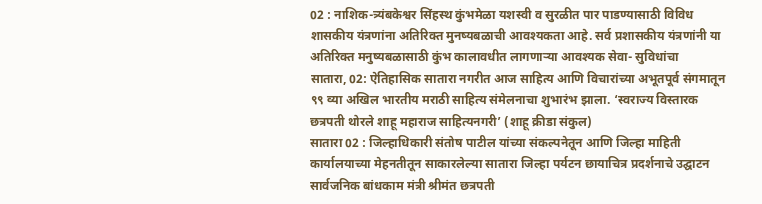02 : नाशिक-त्र्यंबकेश्वर सिंहस्थ कुंभमेळा यशस्वी व सुरळीत पार पाडण्यासाठी विविध शासकीय यंत्रणांना अतिरिक्त मुनष्यबळाची आवश्यकता आहे. सर्व प्रशासकीय यंत्रणांनी या अतिरिक्त मनुष्यबळासाठी कुंभ कालावधीत लागणाऱ्या आवश्यक सेवा- सुविधांचा
सातारा, 02: ऐतिहासिक सातारा नगरीत आज साहित्य आणि विचारांच्या अभूतपूर्व संगमातून ९९ व्या अखिल भारतीय मराठी साहित्य संमेलनाचा शुभारंभ झाला. ‘स्वराज्य विस्तारक छत्रपती थोरले शाहू महाराज साहित्यनगरी’ (शाहू क्रीडा संकुल)
सातारा 02 : जिल्हाधिकारी संतोष पाटील यांच्या संकल्पनेतून आणि जिल्हा माहिती कार्यालयाच्या मेहनतीतून साकारलेल्या सातारा जिल्हा पर्यटन छायाचित्र प्रदर्शनाचे उद्घाटन सार्वजनिक बांधकाम मंत्री श्रीमंत छत्रपती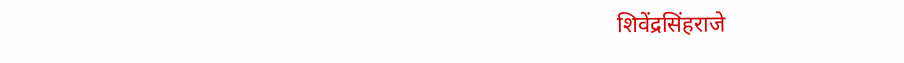शिवेंद्रसिंहराजे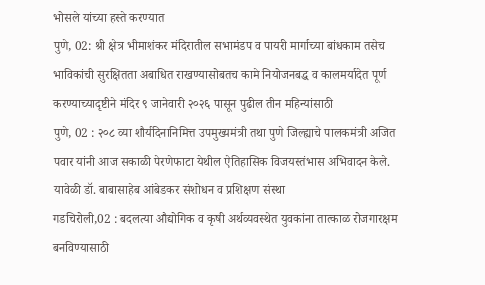भोसले यांच्या हस्ते करण्यात
पुणे, 02: श्री क्षेत्र भीमाशंकर मंदिरातील सभामंडप व पायरी मार्गाच्या बांधकाम तसेच भाविकांची सुरक्षितता अबाधित राखण्यासोबतच कामे नियोजनबद्ध व कालमर्यादेत पूर्ण करण्याच्यादृष्टीने मंदिर ९ जानेवारी २०२६ पासून पुढील तीन महिन्यांसाठी
पुणे, 02 : २०८ व्या शौर्यदिनानिमित्त उपमुख्यमंत्री तथा पुणे जिल्ह्याचे पालकमंत्री अजित पवार यांनी आज सकाळी पेरणेफाटा येथील ऐतिहासिक विजयस्तंभास अभिवादन केले. यावेळी डॉ. बाबासाहेब आंबेडकर संशोधन व प्रशिक्षण संस्था
गडचिरोली,02 : बदलत्या औद्योगिक व कृषी अर्थव्यवस्थेत युवकांना तात्काळ रोजगारक्षम बनविण्यासाठी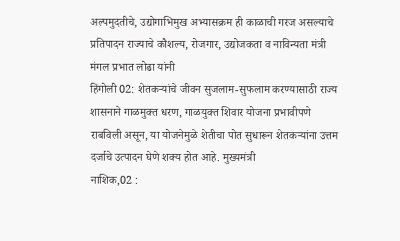अल्पमुदतीचे, उद्योगाभिमुख अभ्यासक्रम ही काळाची गरज असल्याचे प्रतिपादन राज्याचे कौशल्य, रोजगार, उद्योजकता व नाविन्यता मंत्री मंगल प्रभात लोढा यांनी
हिंगोली 02: शेतकऱ्यांचे जीवन सुजलाम-सुफलाम करण्यासाठी राज्य शासनाने गाळमुक्त धरण, गाळयुक्त शिवार योजना प्रभावीपणे राबविली असून, या योजनेमुळे शेतीचा पोत सुधारून शेतकऱ्यांना उत्तम दर्जाचे उत्पादन घेणे शक्य होत आहे. मुख्यमंत्री
नाशिक,02 :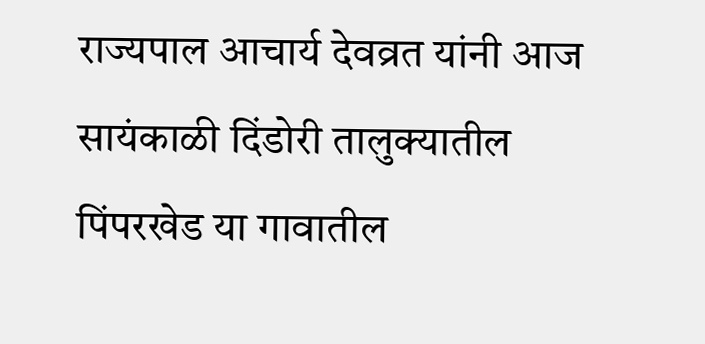राज्यपाल आचार्य देवव्रत यांनी आज सायंकाळी दिंडोरी तालुक्यातील पिंपरखेड या गावातील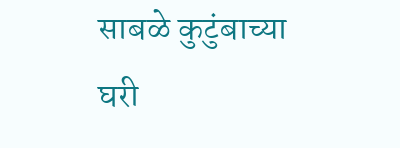साबळे कुटुंबाच्या घरी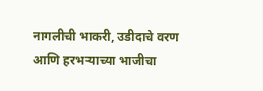नागलीची भाकरी, उडीदाचे वरण आणि हरभऱ्याच्या भाजीचा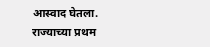आस्वाद घेतला. राज्याच्या प्रथम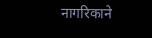नागरिकाने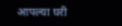आपल्या घरी